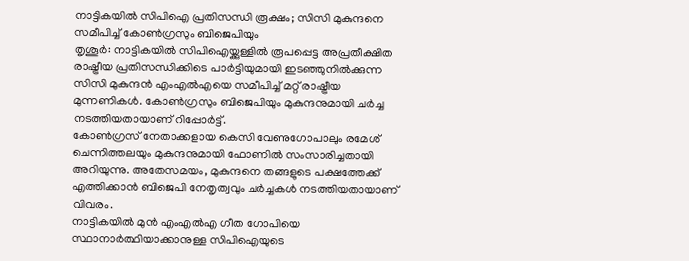നാട്ടികയിൽ സിപിഐ പ്രതിസന്ധി രൂക്ഷം; സിസി മുകുന്ദനെ സമീപിച്ച് കോൺഗ്രസും ബിജെപിയും
തൃശൂർ: നാട്ടികയിൽ സിപിഐയ്ക്കുള്ളിൽ രൂപപ്പെട്ട അപ്രതീക്ഷിത രാഷ്ട്രീയ പ്രതിസന്ധിക്കിടെ പാർട്ടിയുമായി ഇടഞ്ഞുനിൽക്കുന്ന സിസി മുകുന്ദൻ എംഎൽഎയെ സമീപിച്ച് മറ്റ് രാഷ്ട്രീയ മുന്നണികൾ. കോൺഗ്രസും ബിജെപിയും മുകുന്ദനുമായി ചർച്ച നടത്തിയതായാണ് റിപ്പോർട്ട്.
കോൺഗ്രസ് നേതാക്കളായ കെസി വേണുഗോപാലും രമേശ് ചെന്നിത്തലയും മുകുന്ദനുമായി ഫോണിൽ സംസാരിച്ചതായി അറിയുന്നു. അതേസമയം, മുകുന്ദനെ തങ്ങളുടെ പക്ഷത്തേക്ക് എത്തിക്കാൻ ബിജെപി നേതൃത്വവും ചർച്ചകൾ നടത്തിയതായാണ് വിവരം.
നാട്ടികയിൽ മുൻ എംഎൽഎ ഗീത ഗോപിയെ സ്ഥാനാർത്ഥിയാക്കാനുള്ള സിപിഐയുടെ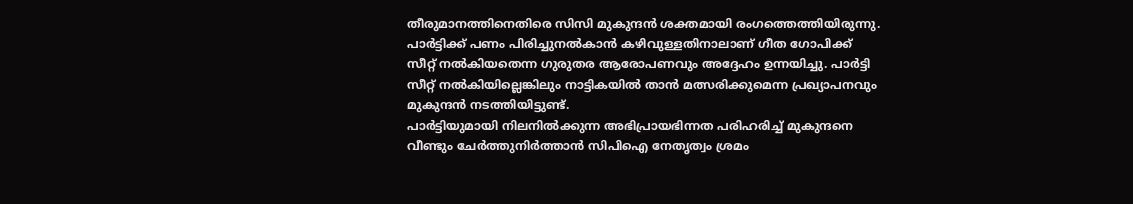തീരുമാനത്തിനെതിരെ സിസി മുകുന്ദൻ ശക്തമായി രംഗത്തെത്തിയിരുന്നു. പാർട്ടിക്ക് പണം പിരിച്ചുനൽകാൻ കഴിവുള്ളതിനാലാണ് ഗീത ഗോപിക്ക് സീറ്റ് നൽകിയതെന്ന ഗുരുതര ആരോപണവും അദ്ദേഹം ഉന്നയിച്ചു. പാർട്ടി സീറ്റ് നൽകിയില്ലെങ്കിലും നാട്ടികയിൽ താൻ മത്സരിക്കുമെന്ന പ്രഖ്യാപനവും മുകുന്ദൻ നടത്തിയിട്ടുണ്ട്.
പാർട്ടിയുമായി നിലനിൽക്കുന്ന അഭിപ്രായഭിന്നത പരിഹരിച്ച് മുകുന്ദനെ വീണ്ടും ചേർത്തുനിർത്താൻ സിപിഐ നേതൃത്വം ശ്രമം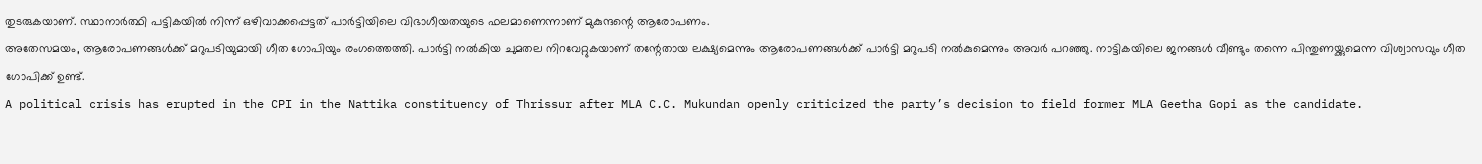തുടരുകയാണ്. സ്ഥാനാർത്ഥി പട്ടികയിൽ നിന്ന് ഒഴിവാക്കപ്പെട്ടത് പാർട്ടിയിലെ വിഭാഗീയതയുടെ ഫലമാണെന്നാണ് മുകുന്ദന്റെ ആരോപണം.
അതേസമയം, ആരോപണങ്ങൾക്ക് മറുപടിയുമായി ഗീത ഗോപിയും രംഗത്തെത്തി. പാർട്ടി നൽകിയ ചുമതല നിറവേറ്റുകയാണ് തന്റേതായ ലക്ഷ്യമെന്നും ആരോപണങ്ങൾക്ക് പാർട്ടി മറുപടി നൽകുമെന്നും അവർ പറഞ്ഞു. നാട്ടികയിലെ ജനങ്ങൾ വീണ്ടും തന്നെ പിന്തുണയ്ക്കുമെന്ന വിശ്വാസവും ഗീത ഗോപിക്ക് ഉണ്ട്.
A political crisis has erupted in the CPI in the Nattika constituency of Thrissur after MLA C.C. Mukundan openly criticized the party’s decision to field former MLA Geetha Gopi as the candidate.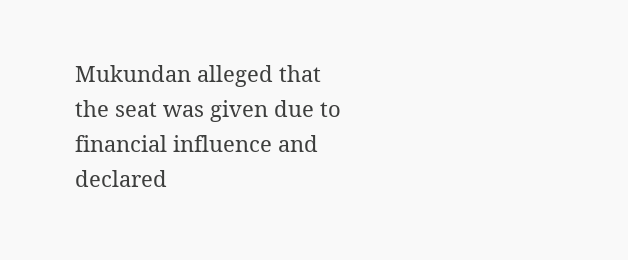Mukundan alleged that the seat was given due to financial influence and declared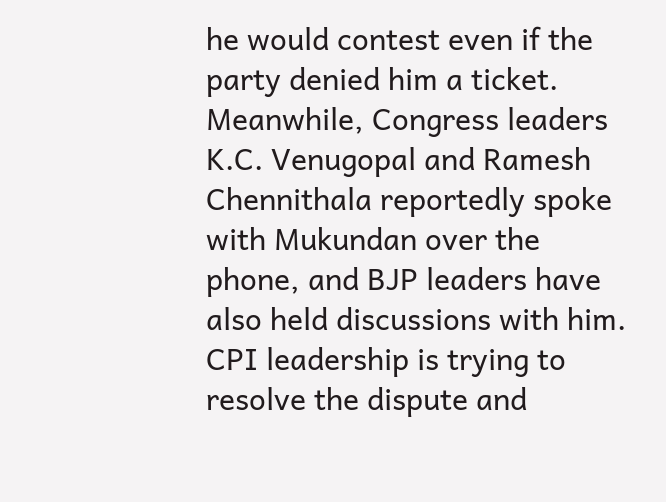he would contest even if the party denied him a ticket. Meanwhile, Congress leaders K.C. Venugopal and Ramesh Chennithala reportedly spoke with Mukundan over the phone, and BJP leaders have also held discussions with him. CPI leadership is trying to resolve the dispute and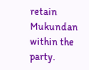retain Mukundan within the party.